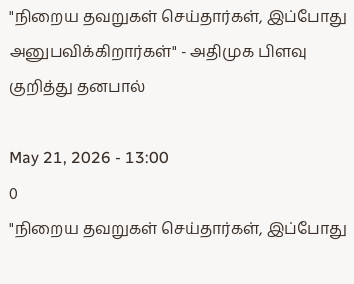"நிறைய தவறுகள் செய்தார்கள், இப்போது அனுபவிக்கிறார்கள்" - அதிமுக பிளவு குறித்து தனபால்

May 21, 2026 - 13:00
0
"நிறைய தவறுகள் செய்தார்கள், இப்போது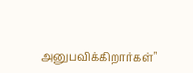அனுபவிக்கிறார்கள்"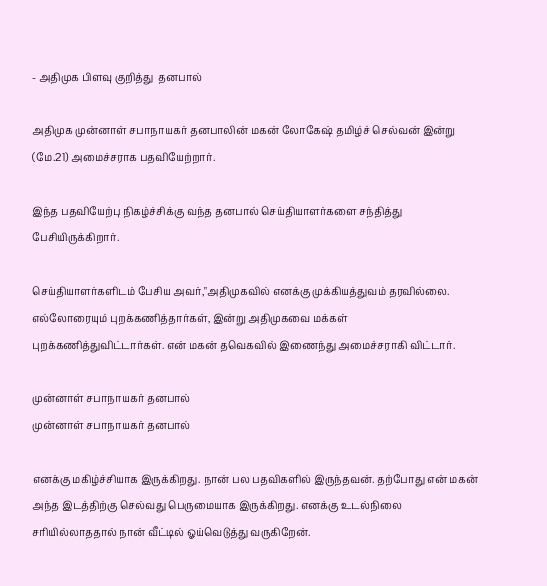- அதிமுக பிளவு குறித்து  தனபால்

அதிமுக முன்னாள் சபாநாயகர் தனபாலின் மகன் லோகேஷ் தமிழ்ச் செல்வன் இன்று (மே.21) அமைச்சராக பதவியேற்றார்.

இந்த பதவியேற்பு நிகழ்ச்சிக்கு வந்த தனபால் செய்தியாளர்களை சந்தித்து பேசியிருக்கிறார்.

செய்தியாளர்களிடம் பேசிய அவர்,"அதிமுகவில் எனக்கு முக்கியத்துவம் தரவில்லை. எல்லோரையும் புறக்கணித்தார்கள், இன்று அதிமுகவை மக்கள் புறக்கணித்துவிட்டார்கள். என் மகன் தவெகவில் இணைந்து அமைச்சராகி விட்டார்.

முன்னாள் சபாநாயகர் தனபால்
முன்னாள் சபாநாயகர் தனபால்

எனக்கு மகிழ்ச்சியாக இருக்கிறது. நான் பல பதவிகளில் இருந்தவன். தற்போது என் மகன் அந்த இடத்திற்கு செல்வது பெருமையாக இருக்கிறது. எனக்கு உடல்நிலை சரியில்லாததால் நான் வீட்டில் ஓய்வெடுத்து வருகிறேன்.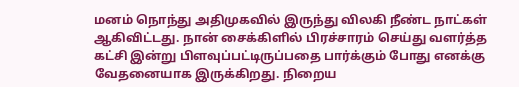மனம் நொந்து அதிமுகவில் இருந்து விலகி நீண்ட நாட்கள் ஆகிவிட்டது. நான் சைக்கிளில் பிரச்சாரம் செய்து வளர்த்த கட்சி இன்று பிளவுப்பட்டிருப்பதை பார்க்கும் போது எனக்கு வேதனையாக இருக்கிறது. நிறைய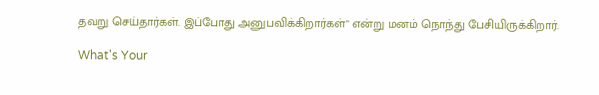தவறு செய்தார்கள். இப்போது அனுபவிக்கிறார்கள்" என்று மனம் நொந்து பேசியிருக்கிறார்.

What's Your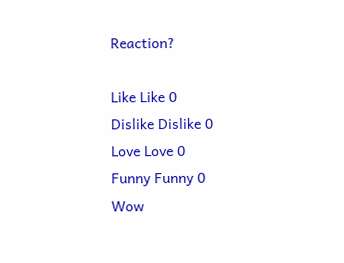Reaction?

Like Like 0
Dislike Dislike 0
Love Love 0
Funny Funny 0
Wow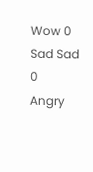Wow 0
Sad Sad 0
Angry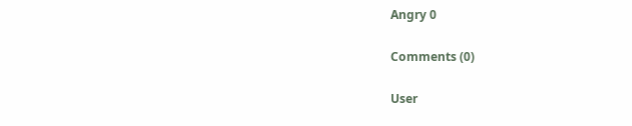Angry 0

Comments (0)

User